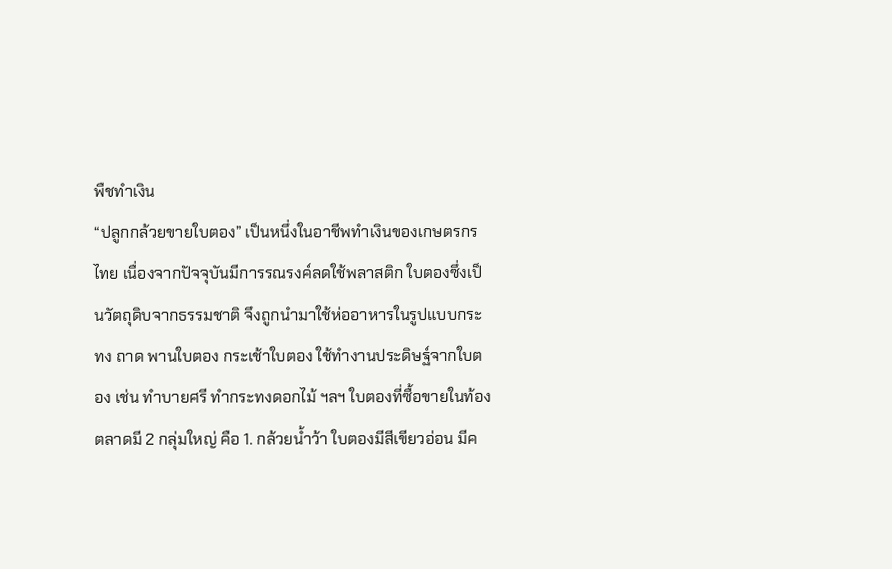พืชทำเงิน
“ปลูกกล้วยขายใบตอง” เป็นหนึ่งในอาชีพทำเงินของเกษตรกรไทย เนื่องจากปัจจุบันมีการรณรงค์ลดใช้พลาสติก ใบตองซึ่งเป็นวัตถุดิบจากธรรมชาติ จึงถูกนำมาใช้ห่ออาหารในรูปแบบกระทง ถาด พานใบตอง กระเช้าใบตอง ใช้ทำงานประดิษฐ์จากใบตอง เช่น ทำบายศรี ทำกระทงดอกไม้ ฯลฯ ใบตองที่ซื้อขายในท้องตลาดมี 2 กลุ่มใหญ่ คือ 1. กล้วยน้ำว้า ใบตองมีสีเขียวอ่อน มีค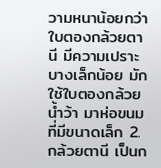วามหนาน้อยกว่าใบตองกล้วยตานี มีความเปราะบางเล็กน้อย มักใช้ใบตองกล้วยน้ำว้า มาห่อขนมที่มีขนาดเล็ก 2. กล้วยตานี เป็นก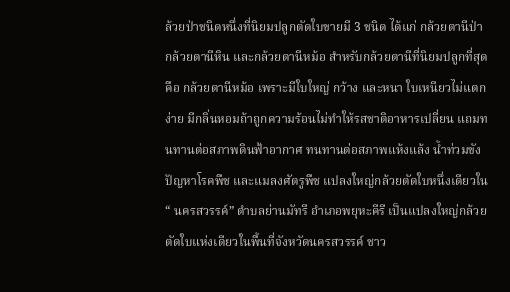ล้วยป่าชนิดหนึ่งที่นิยมปลูกตัดใบขายมี 3 ชนิด ได้แก่ กล้วยตานีป่า กล้วยตานีหิน และกล้วยตานีหม้อ สำหรับกล้วยตานีที่นิยมปลูกที่สุดคือ กล้วยตานีหม้อ เพราะมีใบใหญ่ กว้าง และหนา ใบเหนียวไม่แตกง่าย มีกลิ่นหอมถ้าถูกความร้อนไม่ทำให้รสชาติอาหารเปลี่ยน แถมทนทานต่อสภาพดินฟ้าอากาศ ทนทานต่อสภาพแห้งแล้ง น้ำท่วมขัง ปัญหาโรคพืช และแมลงศัตรูพืช แปลงใหญ่กล้วยตัดใบหนึ่งเดียวใน “ นครสวรรค์” ตำบลย่านมัทรี อำเภอพยุหะคีรี เป็นแปลงใหญ่กล้วยตัดใบแห่งเดียวในพื้นที่จังหวัดนครสวรรค์ ชาว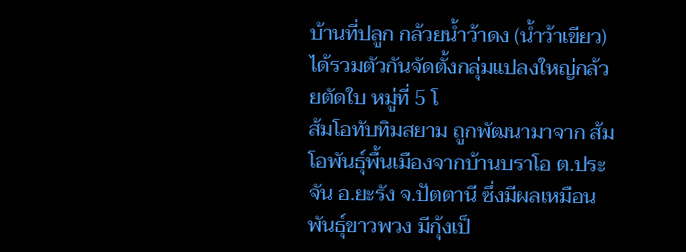บ้านที่ปลูก กล้วยน้ำว้าดง (น้ำว้าเขียว) ได้รวมตัวกันจัดตั้งกลุ่มแปลงใหญ่กล้วยตัดใบ หมู่ที่ 5 โ
ส้มโอทับทิมสยาม ถูกพัฒนามาจาก ส้มโอพันธุ์พื้นเมืองจากบ้านบราโอ ต.ประจัน อ.ยะรัง จ.ปัตตานี ซึ่งมีผลเหมือนพันธุ์ขาวพวง มีกุ้งเป็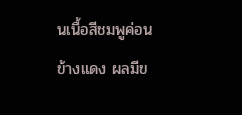นเนื้อสีชมพูค่อนข้างแดง ผลมีข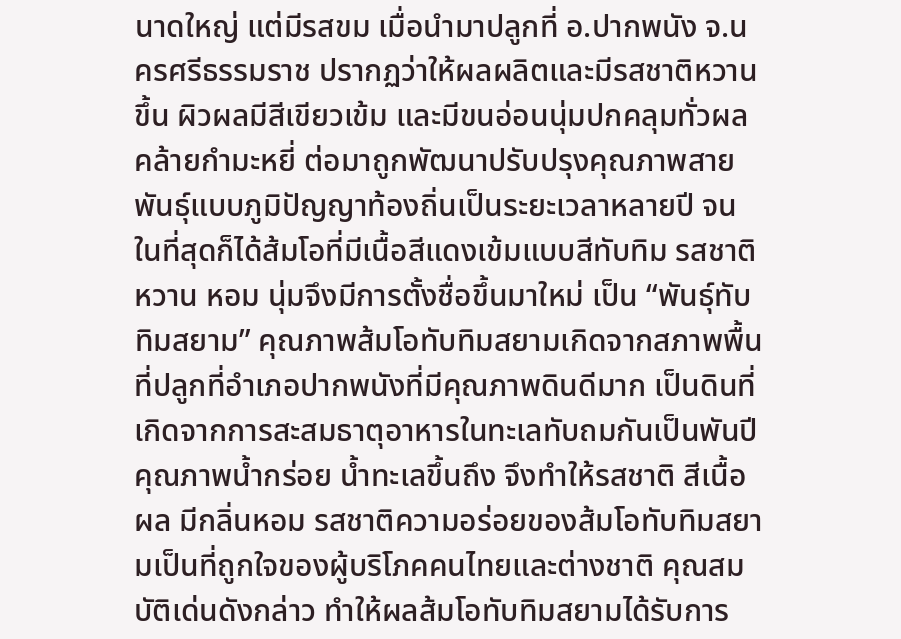นาดใหญ่ แต่มีรสขม เมื่อนำมาปลูกที่ อ.ปากพนัง จ.นครศรีธรรมราช ปรากฏว่าให้ผลผลิตและมีรสชาติหวานขึ้น ผิวผลมีสีเขียวเข้ม และมีขนอ่อนนุ่มปกคลุมทั่วผลคล้ายกำมะหยี่ ต่อมาถูกพัฒนาปรับปรุงคุณภาพสายพันธุ์แบบภูมิปัญญาท้องถิ่นเป็นระยะเวลาหลายปี จนในที่สุดก็ได้ส้มโอที่มีเนื้อสีแดงเข้มแบบสีทับทิม รสชาติหวาน หอม นุ่มจึงมีการตั้งชื่อขึ้นมาใหม่ เป็น “พันธุ์ทับทิมสยาม” คุณภาพส้มโอทับทิมสยามเกิดจากสภาพพื้นที่ปลูกที่อำเภอปากพนังที่มีคุณภาพดินดีมาก เป็นดินที่เกิดจากการสะสมธาตุอาหารในทะเลทับถมกันเป็นพันปี คุณภาพน้ำกร่อย น้ำทะเลขึ้นถึง จึงทำให้รสชาติ สีเนื้อผล มีกลิ่นหอม รสชาติความอร่อยของส้มโอทับทิมสยามเป็นที่ถูกใจของผู้บริโภคคนไทยและต่างชาติ คุณสมบัติเด่นดังกล่าว ทำให้ผลส้มโอทับทิมสยามได้รับการ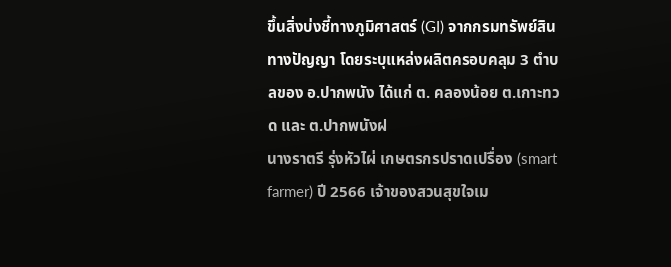ขึ้นสิ่งบ่งชี้ทางภูมิศาสตร์ (GI) จากกรมทรัพย์สินทางปัญญา โดยระบุแหล่งผลิตครอบคลุม 3 ตำบลของ อ.ปากพนัง ได้แก่ ต. คลองน้อย ต.เกาะทวด และ ต.ปากพนังฝ
นางราตรี รุ่งหัวไผ่ เกษตรกรปราดเปรื่อง (smart farmer) ปี 2566 เจ้าของสวนสุขใจเม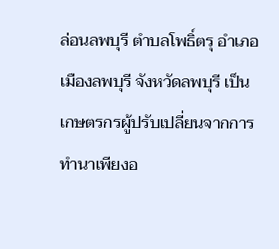ล่อนลพบุรี ตำบลโพธิ์ตรุ อำเภอเมืองลพบุรี จังหวัดลพบุรี เป็นเกษตรกรผู้ปรับเปลี่ยนจากการทำนาเพียงอ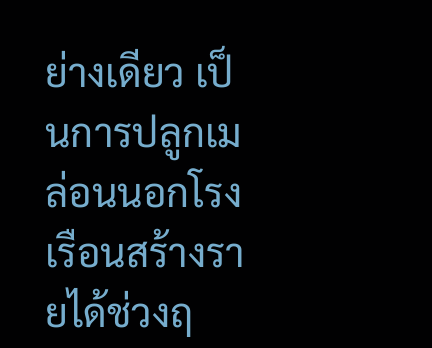ย่างเดียว เป็นการปลูกเมล่อนนอกโรงเรือนสร้างรายได้ช่วงฤ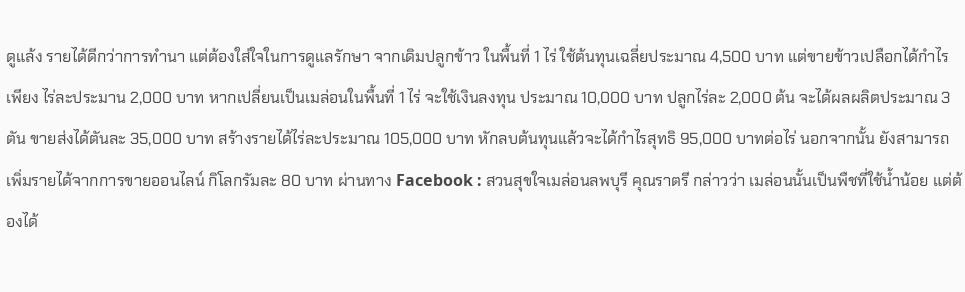ดูแล้ง รายได้ดีกว่าการทำนา แต่ต้องใส่ใจในการดูแลรักษา จากเดิมปลูกข้าว ในพื้นที่ 1 ไร่ ใช้ต้นทุนเฉลี่ยประมาณ 4,500 บาท แต่ขายข้าวเปลือกได้กำไรเพียง ไร่ละประมาน 2,000 บาท หากเปลี่ยนเป็นเมล่อนในพื้นที่ 1 ไร่ จะใช้เงินลงทุน ประมาณ 10,000 บาท ปลูกไร่ละ 2,000 ต้น จะได้ผลผลิตประมาณ 3 ตัน ขายส่งได้ตันละ 35,000 บาท สร้างรายได้ไร่ละประมาณ 105,000 บาท หักลบต้นทุนแล้วจะได้กำไรสุทธิ 95,000 บาทต่อไร่ นอกจากนั้น ยังสามารถเพิ่มรายได้จากการขายออนไลน์ กิโลกรัมละ 80 บาท ผ่านทาง Facebook : สวนสุขใจเมล่อนลพบุรี คุณราตรี กล่าวว่า เมล่อนนั้นเป็นพืชที่ใช้น้ำน้อย แต่ต้องได้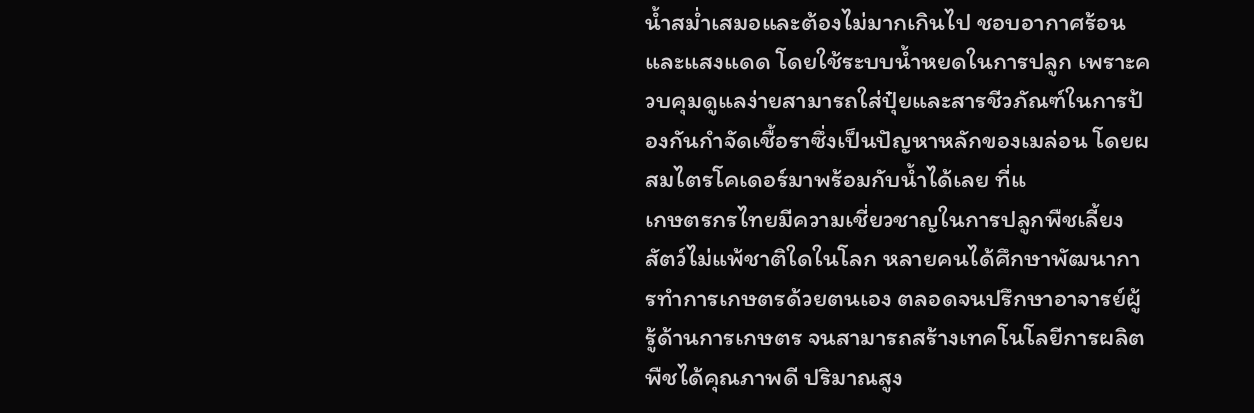น้ำสม่ำเสมอและต้องไม่มากเกินไป ชอบอากาศร้อนและแสงแดด โดยใช้ระบบน้ำหยดในการปลูก เพราะควบคุมดูแลง่ายสามารถใส่ปุ๋ยและสารชีวภัณฑ์ในการป้องกันกำจัดเชื้อราซึ่งเป็นปัญหาหลักของเมล่อน โดยผสมไตรโคเดอร์มาพร้อมกับน้ำได้เลย ที่แ
เกษตรกรไทยมีความเชี่ยวชาญในการปลูกพืชเลี้ยงสัตว์ไม่แพ้ชาติใดในโลก หลายคนได้ศึกษาพัฒนาการทำการเกษตรด้วยตนเอง ตลอดจนปรึกษาอาจารย์ผู้รู้ด้านการเกษตร จนสามารถสร้างเทคโนโลยีการผลิตพืชได้คุณภาพดี ปริมาณสูง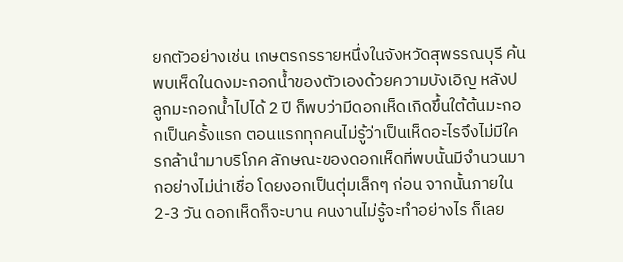ยกตัวอย่างเช่น เกษตรกรรายหนึ่งในจังหวัดสุพรรณบุรี ค้นพบเห็ดในดงมะกอกน้ำของตัวเองด้วยความบังเอิญ หลังปลูกมะกอกน้ำไปได้ 2 ปี ก็พบว่ามีดอกเห็ดเกิดขึ้นใต้ต้นมะกอกเป็นครั้งแรก ตอนแรกทุกคนไม่รู้ว่าเป็นเห็ดอะไรจึงไม่มีใครกล้านำมาบริโภค ลักษณะของดอกเห็ดที่พบนั้นมีจำนวนมากอย่างไม่น่าเชื่อ โดยงอกเป็นตุ่มเล็กๆ ก่อน จากนั้นภายใน 2-3 วัน ดอกเห็ดก็จะบาน คนงานไม่รู้จะทำอย่างไร ก็เลย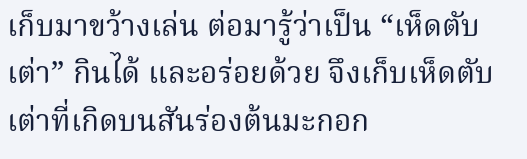เก็บมาขว้างเล่น ต่อมารู้ว่าเป็น “เห็ดตับเต่า” กินได้ และอร่อยด้วย จึงเก็บเห็ดตับเต่าที่เกิดบนสันร่องต้นมะกอก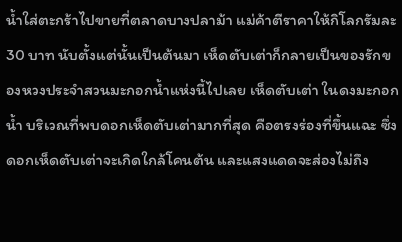น้ำใส่ตะกร้าไปขายที่ตลาดบางปลาม้า แม่ค้าตีราคาให้กิโลกรัมละ 30 บาท นับตั้งแต่นั้นเป็นต้นมา เห็ดตับเต่าก็กลายเป็นของรักของหวงประจำสวนมะกอกน้ำแห่งนี้ไปเลย เห็ดตับเต่า ในดงมะกอกน้ำ บริเวณที่พบดอกเห็ดตับเต่ามากที่สุด คือตรงร่องที่ขึ้นแฉะ ซึ่งดอกเห็ดตับเต่าจะเกิดใกล้โคนต้น และแสงแดดจะส่องไม่ถึง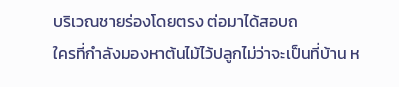บริเวณชายร่องโดยตรง ต่อมาได้สอบถ
ใครที่กำลังมองหาต้นไม้ไว้ปลูกไม่ว่าจะเป็นที่บ้าน ห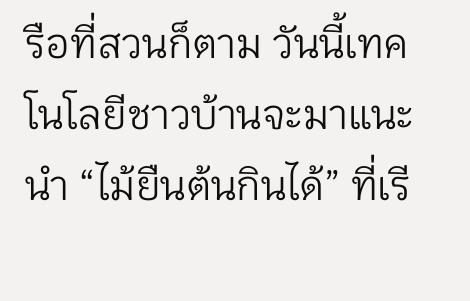รือที่สวนก็ตาม วันนี้เทคโนโลยีชาวบ้านจะมาแนะนำ “ไม้ยืนต้นกินได้” ที่เรี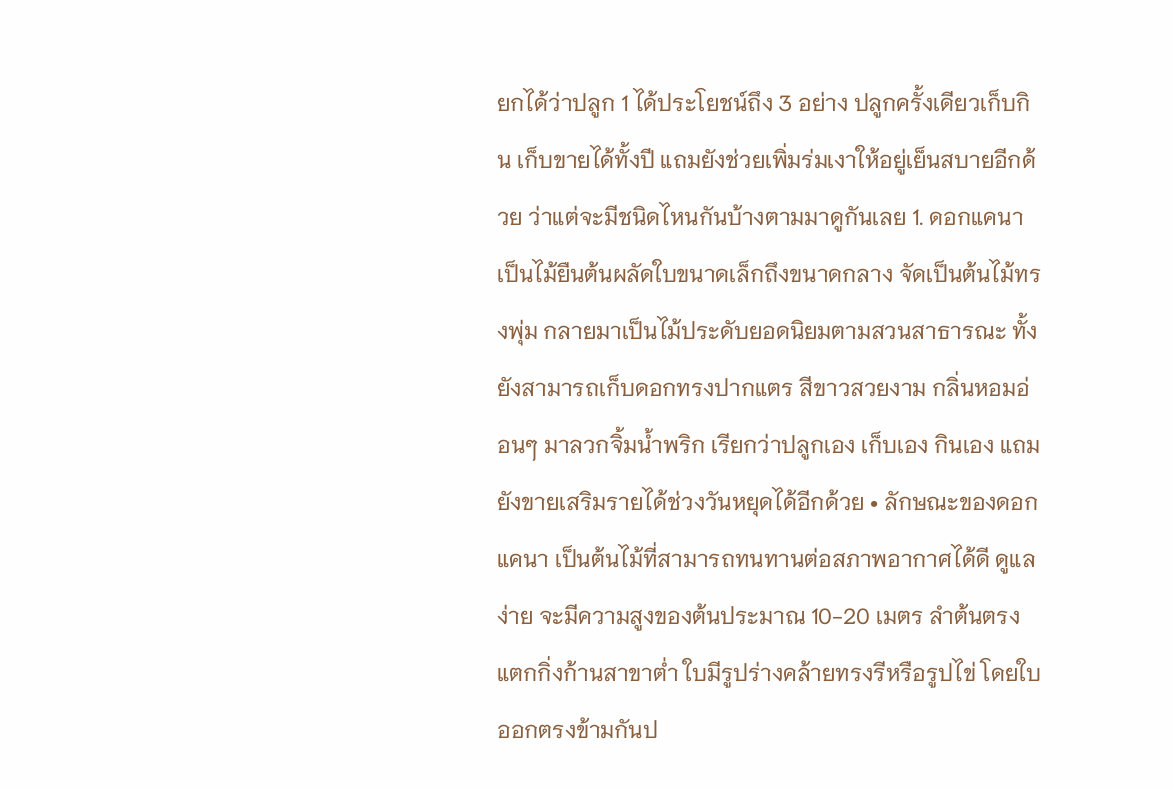ยกได้ว่าปลูก 1 ได้ประโยชน์ถึง 3 อย่าง ปลูกครั้งเดียวเก็บกิน เก็บขายได้ทั้งปี แถมยังช่วยเพิ่มร่มเงาให้อยู่เย็นสบายอีกด้วย ว่าแต่จะมีชนิดไหนกันบ้างตามมาดูกันเลย 1. ดอกแคนา เป็นไม้ยืนต้นผลัดใบขนาดเล็กถึงขนาดกลาง จัดเป็นต้นไม้ทรงพุ่ม กลายมาเป็นไม้ประดับยอดนิยมตามสวนสาธารณะ ทั้งยังสามารถเก็บดอกทรงปากแตร สีขาวสวยงาม กลิ่นหอมอ่อนๆ มาลวกจิ้มน้ำพริก เรียกว่าปลูกเอง เก็บเอง กินเอง แถมยังขายเสริมรายได้ช่วงวันหยุดได้อีกด้วย • ลักษณะของดอกแคนา เป็นต้นไม้ที่สามารถทนทานต่อสภาพอากาศได้ดี ดูแลง่าย จะมีความสูงของต้นประมาณ 10-20 เมตร ลำต้นตรง แตกกิ่งก้านสาขาต่ำ ใบมีรูปร่างคล้ายทรงรีหรือรูปไข่ โดยใบออกตรงข้ามกันป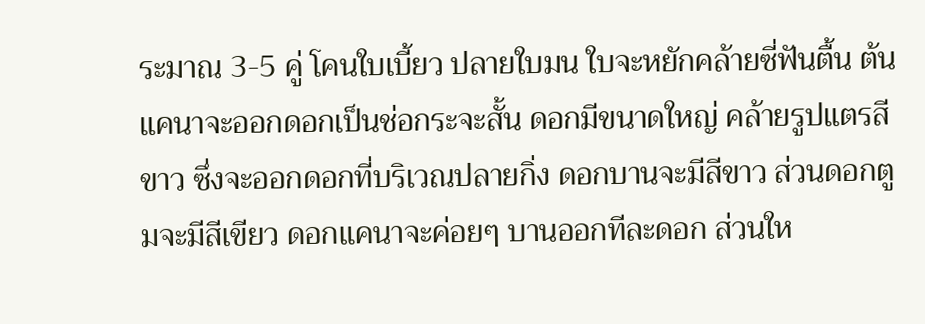ระมาณ 3-5 คู่ โคนใบเบี้ยว ปลายใบมน ใบจะหยักคล้ายซี่ฟันตื้น ต้นแคนาจะออกดอกเป็นช่อกระจะสั้น ดอกมีขนาดใหญ่ คล้ายรูปแตรสีขาว ซึ่งจะออกดอกที่บริเวณปลายกิ่ง ดอกบานจะมีสีขาว ส่วนดอกตูมจะมีสีเขียว ดอกแคนาจะค่อยๆ บานออกทีละดอก ส่วนให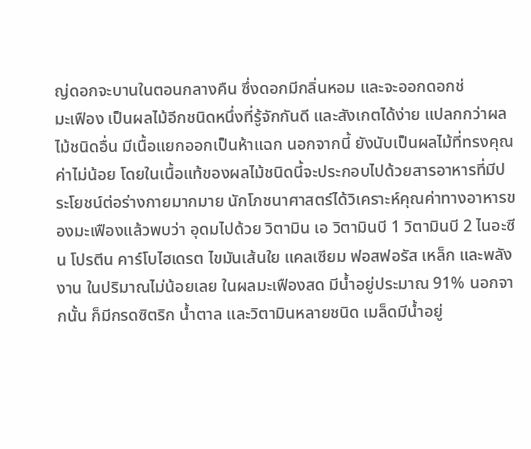ญ่ดอกจะบานในตอนกลางคืน ซึ่งดอกมีกลิ่นหอม และจะออกดอกช่
มะเฟือง เป็นผลไม้อีกชนิดหนึ่งที่รู้จักกันดี และสังเกตได้ง่าย แปลกกว่าผลไม้ชนิดอื่น มีเนื้อแยกออกเป็นห้าแฉก นอกจากนี้ ยังนับเป็นผลไม้ที่ทรงคุณค่าไม่น้อย โดยในเนื้อแท้ของผลไม้ชนิดนี้จะประกอบไปด้วยสารอาหารที่มีประโยชน์ต่อร่างกายมากมาย นักโภชนาศาสตร์ได้วิเคราะห์คุณค่าทางอาหารของมะเฟืองแล้วพบว่า อุดมไปด้วย วิตามิน เอ วิตามินบี 1 วิตามินบี 2 ไนอะซีน โปรตีน คาร์โบไฮเดรต ไขมันเส้นใย แคลเซียม ฟอสฟอรัส เหล็ก และพลังงาน ในปริมาณไม่น้อยเลย ในผลมะเฟืองสด มีน้ำอยู่ประมาณ 91% นอกจากนั้น ก็มีกรดซิตริก น้ำตาล และวิตามินหลายชนิด เมล็ดมีน้ำอยู่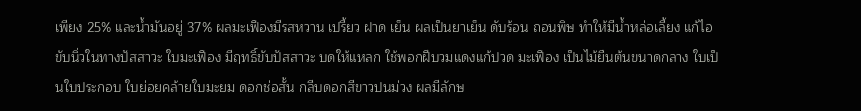เพียง 25% และน้ำมันอยู่ 37% ผลมะเฟืองมีรสหวาน เปรี้ยว ฝาด เย็น ผลเป็นยาเย็น ดับร้อน ถอนพิษ ทำให้มีน้ำหล่อเลี้ยง แก้ไอ ขับนิ่วในทางปัสสาวะ ใบมะเฟือง มีฤทธิ์ขับปัสสาวะ บดให้แหลก ใช้พอกฝีบวมแดงแก้ปวด มะเฟือง เป็นไม้ยืนต้นขนาดกลาง ใบเป็นใบประกอบ ใบย่อยคล้ายใบมะยม ดอกช่อสั้น กลีบดอกสีขาวปนม่วง ผลมีลักษ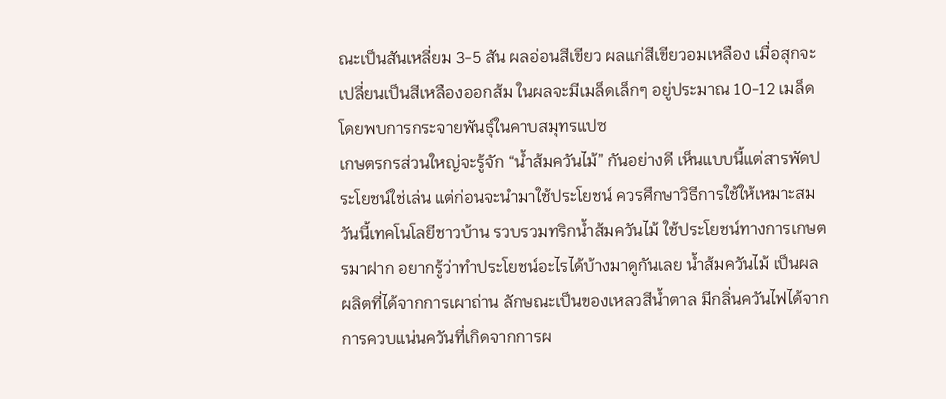ณะเป็นสันเหลี่ยม 3-5 สัน ผลอ่อนสีเขียว ผลแก่สีเขียวอมเหลือง เมื่อสุกจะเปลี่ยนเป็นสีเหลืองออกส้ม ในผลจะมีเมล็ดเล็กๆ อยู่ประมาณ 10-12 เมล็ด โดยพบการกระจายพันธุ์ในคาบสมุทรแปซ
เกษตรกรส่วนใหญ่จะรู้จัก “น้ำส้มควันไม้” กันอย่างดี เห็นแบบนี้แต่สารพัดประโยชน์ใช่เล่น แต่ก่อนจะนำมาใช้ประโยชน์ ควรศึกษาวิธีการใช้ให้เหมาะสม วันนี้เทคโนโลยีชาวบ้าน รวบรวมทริกน้ำส้มควันไม้ ใช้ประโยชน์ทางการเกษตรมาฝาก อยากรู้ว่าทำประโยชน์อะไรได้บ้างมาดูกันเลย น้ำส้มควันไม้ เป็นผลผลิตที่ได้จากการเผาถ่าน ลักษณะเป็นของเหลวสีน้ำตาล มีกลิ่นควันไฟได้จากการควบแน่นควันที่เกิดจากการผ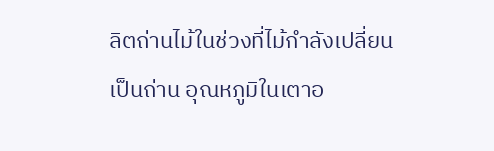ลิตถ่านไม้ในช่วงที่ไม้กำลังเปลี่ยนเป็นถ่าน อุณหภูมิในเตาอ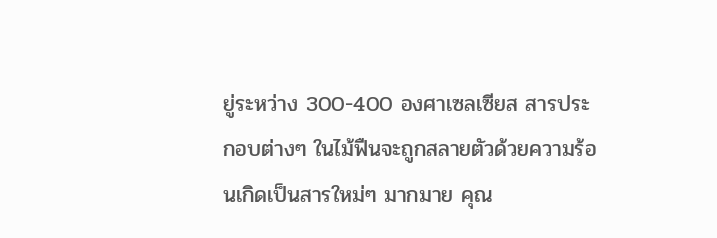ยู่ระหว่าง 300-400 องศาเซลเซียส สารประกอบต่างๆ ในไม้ฟืนจะถูกสลายตัวด้วยความร้อนเกิดเป็นสารใหม่ๆ มากมาย คุณ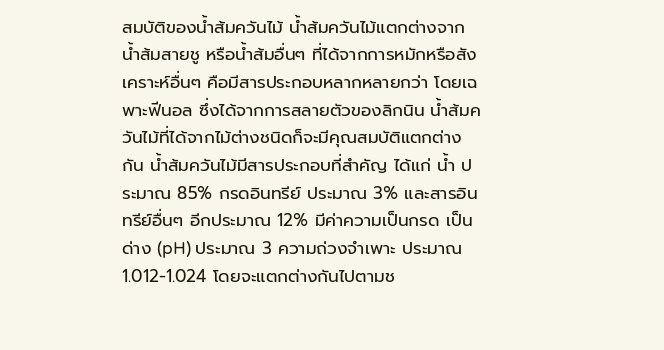สมบัติของน้ำส้มควันไม้ น้ำส้มควันไม้แตกต่างจากน้ำส้มสายชู หรือน้ำส้มอื่นๆ ที่ได้จากการหมักหรือสังเคราะห์อื่นๆ คือมีสารประกอบหลากหลายกว่า โดยเฉพาะฟีนอล ซึ่งได้จากการสลายตัวของลิกนิน น้ำส้มควันไม้ที่ได้จากไม้ต่างชนิดก็จะมีคุณสมบัติแตกต่างกัน น้ำส้มควันไม้มีสารประกอบที่สำคัญ ได้แก่ น้ำ ประมาณ 85% กรดอินทรีย์ ประมาณ 3% และสารอินทรีย์อื่นๆ อีกประมาณ 12% มีค่าความเป็นกรด เป็นด่าง (pH) ประมาณ 3 ความถ่วงจำเพาะ ประมาณ 1.012-1.024 โดยจะแตกต่างกันไปตามช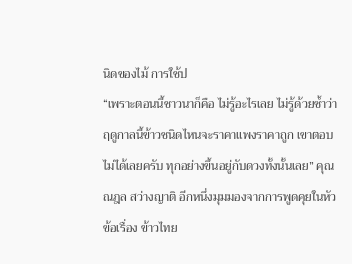นิดของไม้ การใช้ป
“เพราะตอนนี้ชาวนาก็คือ ไม่รู้อะไรเลย ไม่รู้ด้วยซ้ำว่าฤดูกาลนี้ข้าวชนิดไหนจะราคาแพงราคาถูก เขาตอบไม่ได้เลยครับ ทุกอย่างขึ้นอยู่กับดวงทั้งนั้นเลย” คุณณฎล สว่างญาติ อีกหนึ่งมุมมองจากการพูดคุยในหัวข้อเรื่อง ข้าวไทย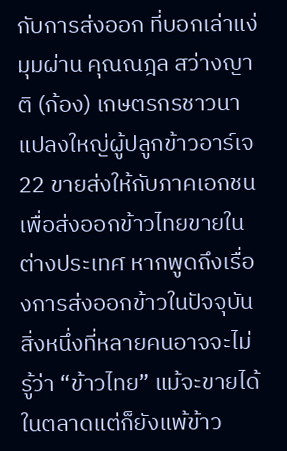กับการส่งออก ที่บอกเล่าแง่มุมผ่าน คุณณฎล สว่างญาติ (ก้อง) เกษตรกรชาวนาแปลงใหญ่ผู้ปลูกข้าวอาร์เจ 22 ขายส่งให้กับภาคเอกชนเพื่อส่งออกข้าวไทยขายในต่างประเทศ หากพูดถึงเรื่องการส่งออกข้าวในปัจจุบันสิ่งหนึ่งที่หลายคนอาจจะไม่รู้ว่า “ข้าวไทย” แม้จะขายได้ในตลาดแต่ก็ยังแพ้ข้าว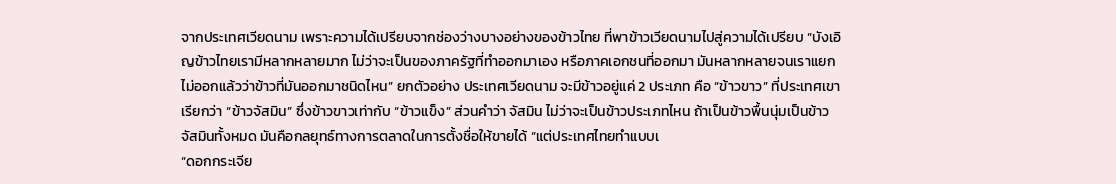จากประเทศเวียดนาม เพราะความได้เปรียบจากช่องว่างบางอย่างของข้าวไทย ที่พาข้าวเวียดนามไปสู่ความได้เปรียบ “บังเอิญข้าวไทยเรามีหลากหลายมาก ไม่ว่าจะเป็นของภาครัฐที่ทำออกมาเอง หรือภาคเอกชนที่ออกมา มันหลากหลายจนเราแยกไม่ออกแล้วว่าข้าวที่มันออกมาชนิดไหน” ยกตัวอย่าง ประเทศเวียดนาม จะมีข้าวอยู่แค่ 2 ประเภท คือ “ข้าวขาว” ที่ประเทศเขาเรียกว่า “ข้าวจัสมิน” ซึ่งข้าวขาวเท่ากับ “ข้าวแข็ง” ส่วนคำว่า จัสมิน ไม่ว่าจะเป็นข้าวประเภทไหน ถ้าเป็นข้าวพื้นนุ่มเป็นข้าวจัสมินทั้งหมด มันคือกลยุทธ์ทางการตลาดในการตั้งชื่อให้ขายได้ “แต่ประเทศไทยทำแบบเ
“ดอกกระเจีย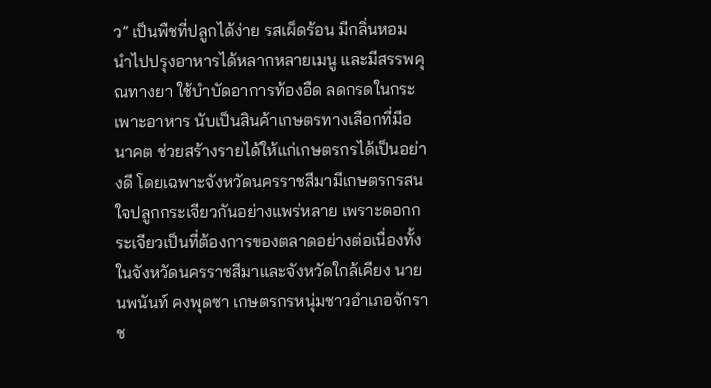ว” เป็นพืชที่ปลูกได้ง่าย รสเผ็ดร้อน มีกลิ่นหอม นำไปปรุงอาหารได้หลากหลายเมนู และมีสรรพคุณทางยา ใช้บำบัดอาการท้องอืด ลดกรดในกระเพาะอาหาร นับเป็นสินค้าเกษตรทางเลือกที่มีอนาคต ช่วยสร้างรายได้ให้แก่เกษตรกรได้เป็นอย่างดี โดยเฉพาะจังหวัดนครราชสีมามีเกษตรกรสนใจปลูกกระเจียวกันอย่างแพร่หลาย เพราะดอกกระเจียวเป็นที่ต้องการของตลาดอย่างต่อเนื่องทั้งในจังหวัดนครราชสีมาและจังหวัดใกล้เคียง นายนพนันท์ คงพุดซา เกษตรกรหนุ่มชาวอำเภอจักราช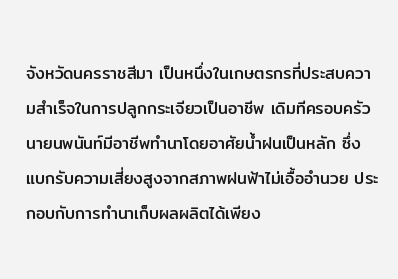จังหวัดนครราชสีมา เป็นหนึ่งในเกษตรกรที่ประสบความสำเร็จในการปลูกกระเจียวเป็นอาชีพ เดิมทีครอบครัวนายนพนันท์มีอาชีพทำนาโดยอาศัยน้ำฝนเป็นหลัก ซึ่งแบกรับความเสี่ยงสูงจากสภาพฝนฟ้าไม่เอื้ออำนวย ประกอบกับการทำนาเก็บผลผลิตได้เพียง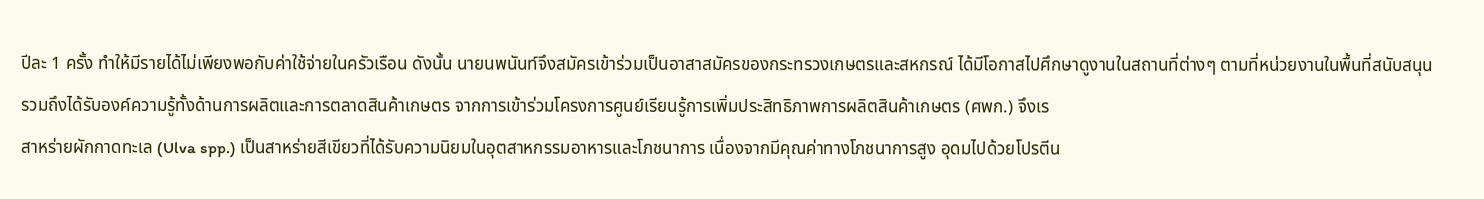ปีละ 1 ครั้ง ทำให้มีรายได้ไม่เพียงพอกับค่าใช้จ่ายในครัวเรือน ดังนั้น นายนพนันท์จึงสมัครเข้าร่วมเป็นอาสาสมัครของกระทรวงเกษตรและสหกรณ์ ได้มีโอกาสไปศึกษาดูงานในสถานที่ต่างๆ ตามที่หน่วยงานในพื้นที่สนับสนุน รวมถึงได้รับองค์ความรู้ทั้งด้านการผลิตและการตลาดสินค้าเกษตร จากการเข้าร่วมโครงการศูนย์เรียนรู้การเพิ่มประสิทธิภาพการผลิตสินค้าเกษตร (ศพก.) จึงเร
สาหร่ายผักกาดทะเล (Ulva spp.) เป็นสาหร่ายสีเขียวที่ได้รับความนิยมในอุตสาหกรรมอาหารและโภชนาการ เนื่องจากมีคุณค่าทางโภชนาการสูง อุดมไปด้วยโปรตีน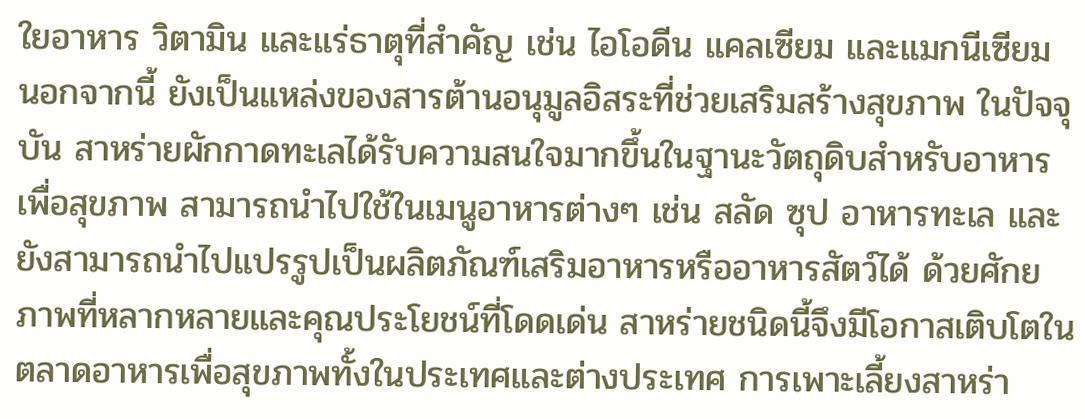ใยอาหาร วิตามิน และแร่ธาตุที่สำคัญ เช่น ไอโอดีน แคลเซียม และแมกนีเซียม นอกจากนี้ ยังเป็นแหล่งของสารต้านอนุมูลอิสระที่ช่วยเสริมสร้างสุขภาพ ในปัจจุบัน สาหร่ายผักกาดทะเลได้รับความสนใจมากขึ้นในฐานะวัตถุดิบสำหรับอาหารเพื่อสุขภาพ สามารถนำไปใช้ในเมนูอาหารต่างๆ เช่น สลัด ซุป อาหารทะเล และยังสามารถนำไปแปรรูปเป็นผลิตภัณฑ์เสริมอาหารหรืออาหารสัตว์ได้ ด้วยศักยภาพที่หลากหลายและคุณประโยชน์ที่โดดเด่น สาหร่ายชนิดนี้จึงมีโอกาสเติบโตในตลาดอาหารเพื่อสุขภาพทั้งในประเทศและต่างประเทศ การเพาะเลี้ยงสาหร่า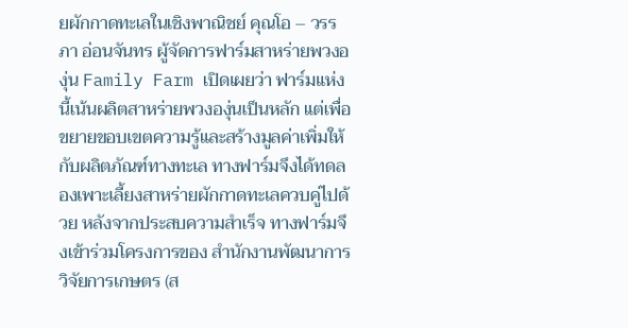ยผักกาดทะเลในเชิงพาณิชย์ คุณโอ – วรรภา อ่อนจันทร ผู้จัดการฟาร์มสาหร่ายพวงองุ่น Family Farm เปิดเผยว่า ฟาร์มแห่งนี้เน้นผลิตสาหร่ายพวงองุ่นเป็นหลัก แต่เพื่อขยายขอบเขตความรู้และสร้างมูลค่าเพิ่มให้กับผลิตภัณฑ์ทางทะเล ทางฟาร์มจึงได้ทดลองเพาะเลี้ยงสาหร่ายผักกาดทะเลควบคู่ไปด้วย หลังจากประสบความสำเร็จ ทางฟาร์มจึงเข้าร่วมโครงการของ สำนักงานพัฒนาการวิจัยการเกษตร (ส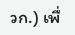วก.) เพื่